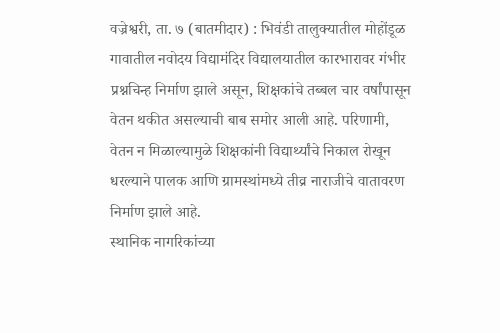वज्रेश्वरी, ता. ७ (बातमीदार) : भिवंडी तालुक्यातील मोहोंडूळ गावातील नवोदय विद्यामंदिर विद्यालयातील कारभारावर गंभीर प्रश्नचिन्ह निर्माण झाले असून, शिक्षकांचे तब्बल चार वर्षांपासून वेतन थकीत असल्याची बाब समोर आली आहे. परिणामी, वेतन न मिळाल्यामुळे शिक्षकांनी विद्यार्थ्यांचे निकाल रोखून धरल्याने पालक आणि ग्रामस्थांमध्ये तीव्र नाराजीचे वातावरण निर्माण झाले आहे.
स्थानिक नागरिकांच्या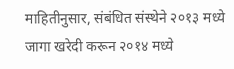माहितीनुसार, संबंधित संस्थेने २०१३ मध्ये जागा खरेदी करून २०१४ मध्ये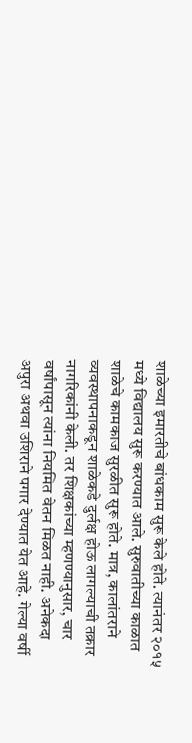शाळेच्या इमारतीचे बांधकाम सुरू केले होते. त्यानंतर २०१५ मध्ये विद्यालय सुरू करण्यात आले. सुरुवातीच्या काळात शाळेचे कामकाज सुरळीत सुरू होते. मात्र, कालांतराने व्यवस्थापनाकडून शाळेकडे दुर्लक्ष होऊ लागल्याची तक्रार नागरिकांनी केली. तर शिक्षकांच्या म्हणण्यानुसार, चार वर्षांपासून त्यांना नियमित वेतन मिळत नाही. अनेकदा अपुरा अथवा उशिराने पगार देण्यात येत आहे. गेल्या वर्षी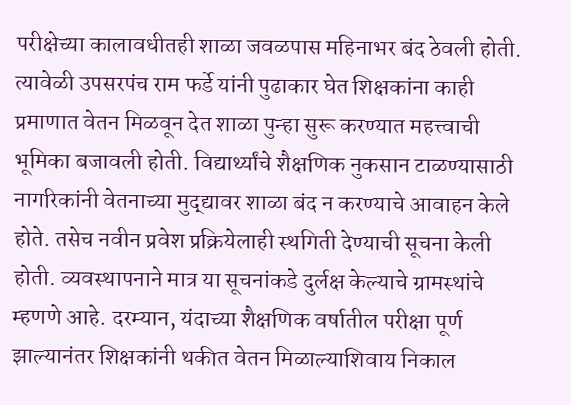परीक्षेच्या कालावधीतही शाळा जवळपास महिनाभर बंद ठेवली होती. त्यावेळी उपसरपंच राम फर्डे यांनी पुढाकार घेत शिक्षकांना काही प्रमाणात वेतन मिळवून देत शाळा पुन्हा सुरू करण्यात महत्त्वाची भूमिका बजावली होती. विद्यार्थ्यांचे शैक्षणिक नुकसान टाळण्यासाठी नागरिकांनी वेतनाच्या मुद्द्यावर शाळा बंद न करण्याचे आवाहन केले होते. तसेच नवीन प्रवेश प्रक्रियेलाही स्थगिती देण्याची सूचना केली होती. व्यवस्थापनाने मात्र या सूचनांकडे दुर्लक्ष केल्याचे ग्रामस्थांचे म्हणणे आहे. दरम्यान, यंदाच्या शैक्षणिक वर्षातील परीक्षा पूर्ण झाल्यानंतर शिक्षकांनी थकीत वेतन मिळाल्याशिवाय निकाल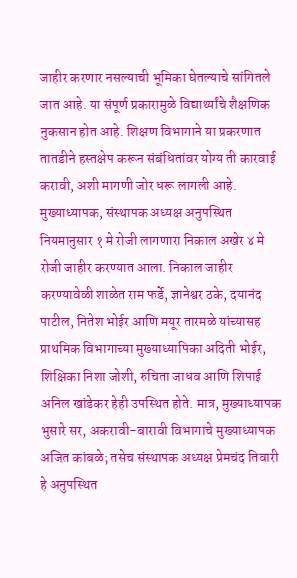जाहीर करणार नसल्याची भूमिका घेतल्याचे सांगितले जात आहे. या संपूर्ण प्रकारामुळे विद्यार्थ्यांचे शैक्षणिक नुकसान होत आहे. शिक्षण विभागाने या प्रकरणात तातडीने हस्तक्षेप करून संबंधितांवर योग्य ती कारवाई करावी, अशी मागणी जोर धरू लागली आहे.
मुख्याध्यापक, संस्थापक अध्यक्ष अनुपस्थित
नियमानुसार १ मे रोजी लागणारा निकाल अखेर ४ मे रोजी जाहीर करण्यात आला. निकाल जाहीर करण्यावेळी शाळेत राम फर्डे, ज्ञानेश्वर ठके, दयानंद पाटील, नितेश भोईर आणि मयूर तारमळे यांच्यासह प्राथमिक विभागाच्या मुख्याध्यापिका अदिती भोईर, शिक्षिका निशा जोशी, रुचिता जाधव आणि शिपाई अनिल खांडेकर हेही उपस्थित होते. मात्र, मुख्याध्यापक भुसारे सर, अकरावी-बारावी विभागाचे मुख्याध्यापक अजित कांबळे; तसेच संस्थापक अध्यक्ष प्रेमचंद तिवारी हे अनुपस्थित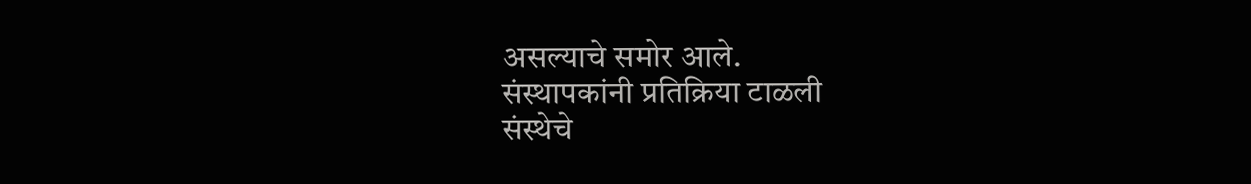असल्याचे समोर आले.
संस्थापकांनी प्रतिक्रिया टाळली
संस्थेचे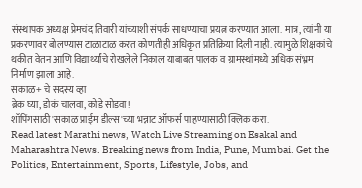संस्थापक अध्यक्ष प्रेमचंद तिवारी यांच्याशी संपर्क साधण्याचा प्रयत्न करण्यात आला. मात्र, त्यांनी या प्रकरणावर बोलण्यास टाळाटाळ करत कोणतीही अधिकृत प्रतिक्रिया दिली नाही. त्यामुळे शिक्षकांचे थकीत वेतन आणि विद्यार्थ्यांचे रोखलेले निकाल याबाबत पालक व ग्रामस्थांमध्ये अधिक संभ्रम निर्माण झाला आहे.
सकाळ+ चे सदस्य व्हा
ब्रेक घ्या, डोकं चालवा, कोडे सोडवा!
शॉपिंगसाठी 'सकाळ प्राईम डील्स'च्या भन्नाट ऑफर्स पाहण्यासाठी क्लिक करा.
Read latest Marathi news, Watch Live Streaming on Esakal and Maharashtra News. Breaking news from India, Pune, Mumbai. Get the Politics, Entertainment, Sports, Lifestyle, Jobs, and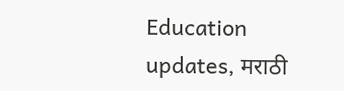Education updates, मराठी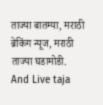ताज्या बातम्या, मराठी ब्रेकिंग न्यूज, मराठी ताज्या घडामोडी. And Live taja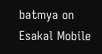batmya on Esakal Mobile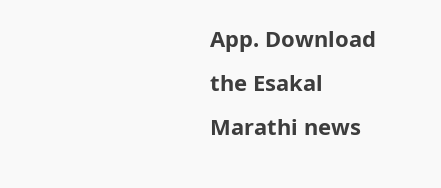App. Download the Esakal Marathi news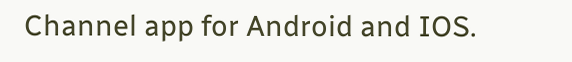Channel app for Android and IOS.